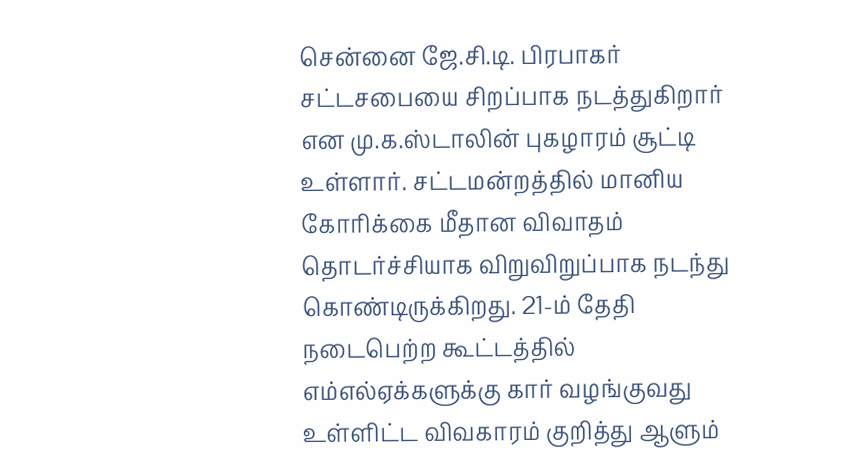சென்னை ஜே.சி.டி. பிரபாகர் சட்டசபையை சிறப்பாக நடத்துகிறார் என மு.க.ஸ்டாலின் புகழாரம் சூட்டி உள்ளார். சட்டமன்றத்தில் மானிய கோரிக்கை மீதான விவாதம் தொடர்ச்சியாக விறுவிறுப்பாக நடந்து கொண்டிருக்கிறது. 21-ம் தேதி நடைபெற்ற கூட்டத்தில் எம்எல்ஏக்களுக்கு கார் வழங்குவது உள்ளிட்ட விவகாரம் குறித்து ஆளும்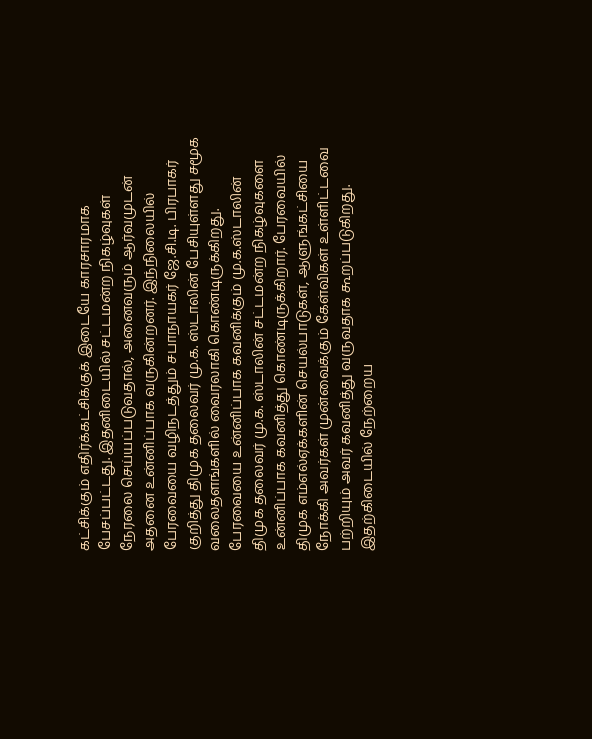கட்சிக்கும் எதிர்க்கட்சிக்குக் இடையே காரசாரமாக பேசப்பட்டது. இதனிடையில் சட்டமன்ற நிகழ்வுகள் நேரலை செய்யப்படுவதால், அனைவரும் ஆர்வமுடன் அதனை உன்னிப்பாக வருகின்றனர். இந்நிலையில் பேரவையை வழிநடத்தும் சபாநாயகர் ஜே.சி.டி. பிரபாகர் குறித்து திமுக தலைவர் மு.க. ஸ்டாலின் பேசியுள்ளது சமூக வலைதளங்களில் வைரலாகி கொண்டிருக்கிறது. பேரவையை உன்னிப்பாக கவனிக்கும் மு.க.ஸ்டாலின் திமுக தலைவர் மு.க. ஸ்டாலின் சட்டமன்ற நிகழ்வுகளை உன்னிப்பாக கவனித்து கொண்டிருக்கிறார். பேரவையில் திமுக எம்எல்ஏக்களின் செயல்பாடுகள், ஆளுங்கட்சியை நோக்கி அவர்கள் முன்வைக்கும் கேள்விகள் உள்ளிட்டவை பற்றியும் அவர் கவனித்து வருவதாக கூறப்படுகிறது. இதற்கிடையில் நேற்றைய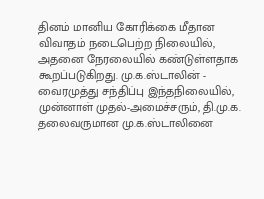தினம் மானிய கோரிக்கை மீதான விவாதம் நடைபெற்ற நிலையில், அதனை நேரலையில் கண்டுள்ளதாக கூறப்படுகிறது. மு.க.ஸ்டாலின் - வைரமுத்து சந்திப்பு இந்தநிலையில், முன்னாள் முதல்-அமைச்சரும், தி.மு.க. தலைவருமான மு.க.ஸ்டாலினை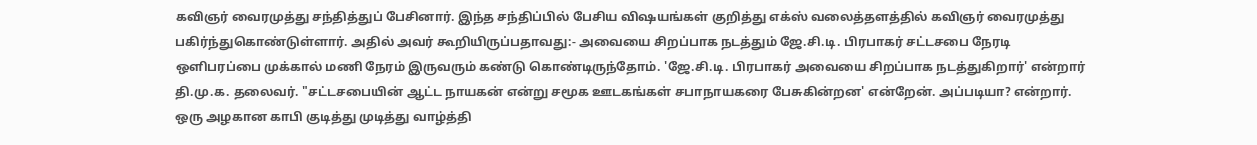கவிஞர் வைரமுத்து சந்தித்துப் பேசினார். இந்த சந்திப்பில் பேசிய விஷயங்கள் குறித்து எக்ஸ் வலைத்தளத்தில் கவிஞர் வைரமுத்து பகிர்ந்துகொண்டுள்ளார். அதில் அவர் கூறியிருப்பதாவது:- அவையை சிறப்பாக நடத்தும் ஜே.சி.டி. பிரபாகர் சட்டசபை நேரடி ஒளிபரப்பை முக்கால் மணி நேரம் இருவரும் கண்டு கொண்டிருந்தோம். 'ஜே.சி.டி. பிரபாகர் அவையை சிறப்பாக நடத்துகிறார்' என்றார் தி.மு.க. தலைவர். "சட்டசபையின் ஆட்ட நாயகன் என்று சமூக ஊடகங்கள் சபாநாயகரை பேசுகின்றன' என்றேன். அப்படியா? என்றார். ஒரு அழகான காபி குடித்து முடித்து வாழ்த்தி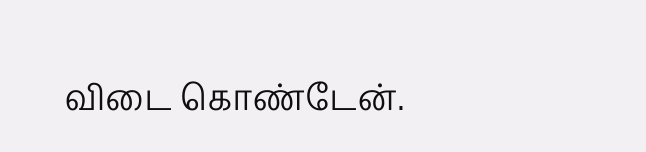விடை கொண்டேன்.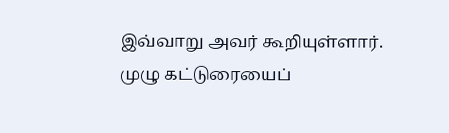இவ்வாறு அவர் கூறியுள்ளார். முழு கட்டுரையைப்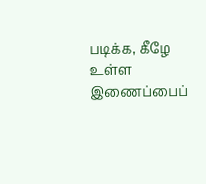படிக்க, கீழே உள்ள இணைப்பைப்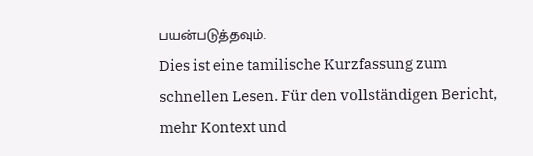பயன்படுத்தவும்.
Dies ist eine tamilische Kurzfassung zum schnellen Lesen. Für den vollständigen Bericht, mehr Kontext und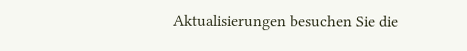Aktualisierungen besuchen Sie die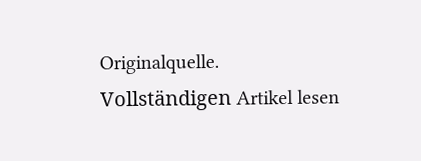Originalquelle.
Vollständigen Artikel lesen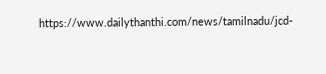https://www.dailythanthi.com/news/tamilnadu/jcd-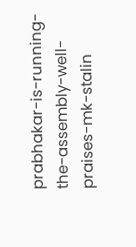prabhakar-is-running-the-assembly-well-praises-mk-stalin